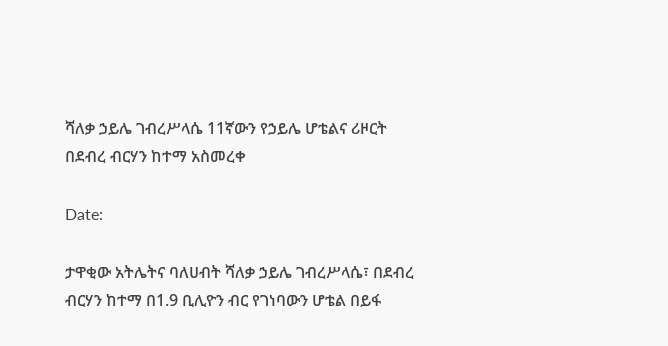ሻለቃ ኃይሌ ገብረሥላሴ 11ኛውን የኃይሌ ሆቴልና ሪዞርት በደብረ ብርሃን ከተማ አስመረቀ

Date:

ታዋቂው አትሌትና ባለሀብት ሻለቃ ኃይሌ ገብረሥላሴ፣ በደብረ ብርሃን ከተማ በ1.9 ቢሊዮን ብር የገነባውን ሆቴል በይፋ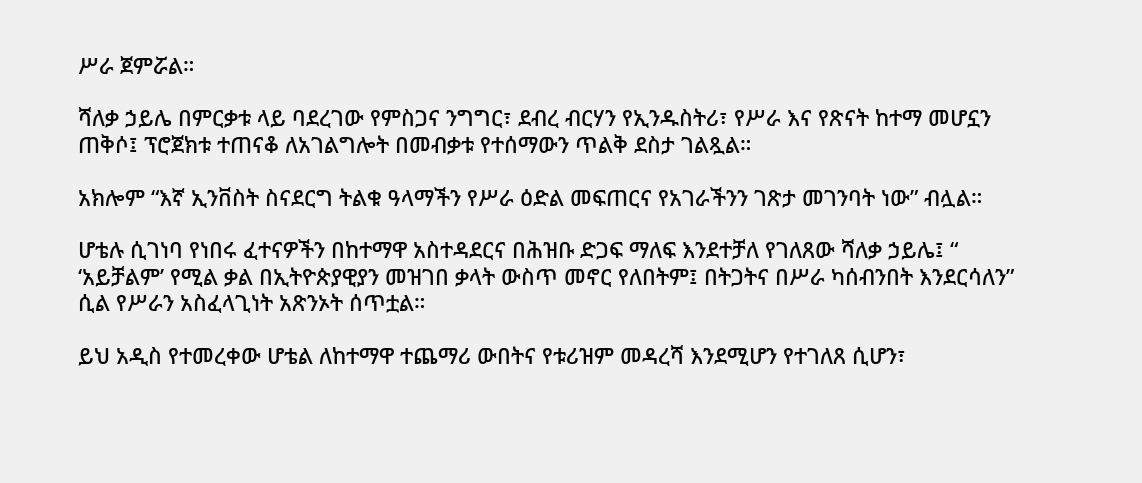ሥራ ጀምሯል።

ሻለቃ ኃይሌ በምርቃቱ ላይ ባደረገው የምስጋና ንግግር፣ ደብረ ብርሃን የኢንዱስትሪ፣ የሥራ እና የጽናት ከተማ መሆኗን ጠቅሶ፤ ፕሮጀክቱ ተጠናቆ ለአገልግሎት በመብቃቱ የተሰማውን ጥልቅ ደስታ ገልጿል።

አክሎም “እኛ ኢንቨስት ስናደርግ ትልቁ ዓላማችን የሥራ ዕድል መፍጠርና የአገራችንን ገጽታ መገንባት ነው” ብሏል።

ሆቴሉ ሲገነባ የነበሩ ፈተናዎችን በከተማዋ አስተዳደርና በሕዝቡ ድጋፍ ማለፍ እንደተቻለ የገለጸው ሻለቃ ኃይሌ፤ “ ‘አይቻልም’ የሚል ቃል በኢትዮጵያዊያን መዝገበ ቃላት ውስጥ መኖር የለበትም፤ በትጋትና በሥራ ካሰብንበት እንደርሳለን” ሲል የሥራን አስፈላጊነት አጽንኦት ሰጥቷል።

ይህ አዲስ የተመረቀው ሆቴል ለከተማዋ ተጨማሪ ውበትና የቱሪዝም መዳረሻ እንደሚሆን የተገለጸ ሲሆን፣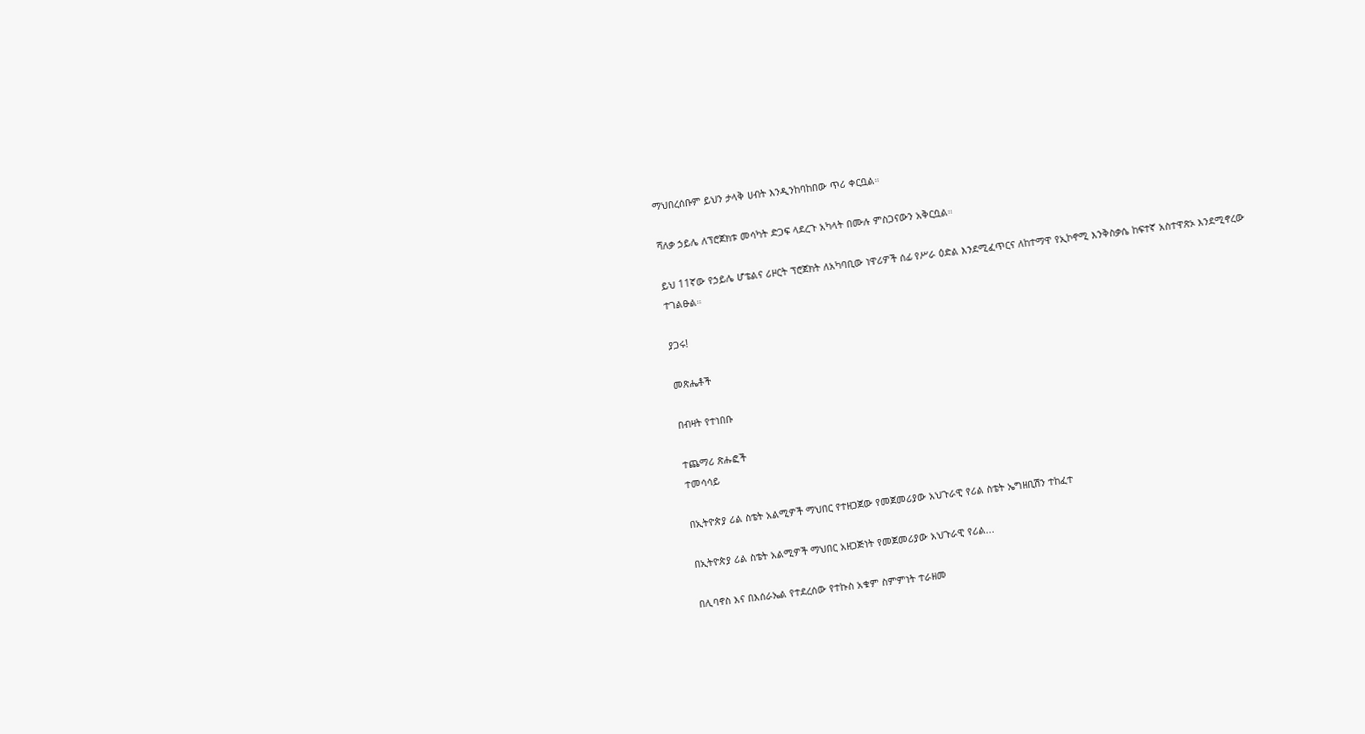ማህበረሰቡም ይህን ታላቅ ሀብት እንዲንከባከበው ጥሪ ቀርቧል።

ሻለቃ ኃይሌ ለፕሮጀክቱ መሳካት ድጋፍ ላደረጉ አካላት በሙሉ ምስጋናውን አቅርቧል።

ይህ 11ኛው የኃይሌ ሆቴልና ሪዞርት ፕሮጀክት ለአካባቢው ነዋሪዎች ሰፊ የሥራ ዕድል እንደሚፈጥርና ለከተማዋ የኢኮኖሚ እንቅስቃሴ ከፍተኛ አስተዋጽኦ እንደሚኖረው ተገልፁል።

ያጋሩ!

መጽሔቶች

በብዛት የተነበቡ

ተጨማሪ ጽሑፎች
ተመሳሳይ

በኢትዮጵያ ሪል ስቴት አልሚዎች ማህበር የተዘጋጀው የመጀመሪያው አህጉራዊ የሪል ስቴት ኤግዘቢሽን ተከፈተ

በኢትዮጵያ ሪል ስቴት አልሚዎች ማህበር አዘጋጅነት የመጀመሪያው አህጉራዊ የሪል...

በሊባኖስ እና በእሰራኤል የተደረሰው የተኩስ አቁም ስምምነት ተራዘመ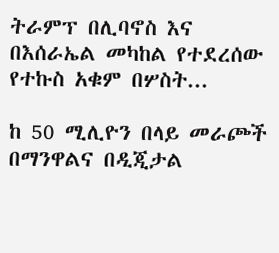ትራምፕ በሊባኖስ እና በእሰራኤል መካከል የተደረሰው የተኩስ አቁም በሦስት...

ከ 50 ሚሊዮን በላይ መራጮች በማንዋልና በዲጂታል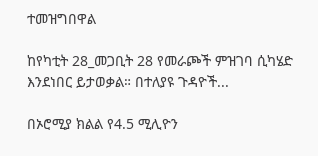ተመዝግበዋል

ከየካቲት 28_መጋቢት 28 የመራጮች ምዝገባ ሲካሄድ እንደነበር ይታወቃል። በተለያዩ ጉዳዮች...

በኦሮሚያ ክልል የ4.5 ሚሊዮን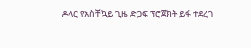ዶላር የአስቸኳይ ጊዜ ድጋፍ ፕሮጀክት ይፋ ተደረገ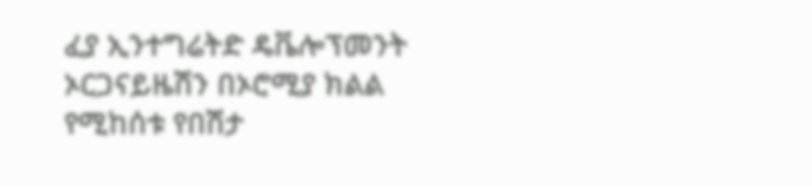ፈያ ኢንተግሬትድ ዴቬሎፕመንት ኦርጋናይዜሽን በኦሮሚያ ክልል የሚከሰቱ የበሽታ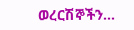ወረርሽኞችን...